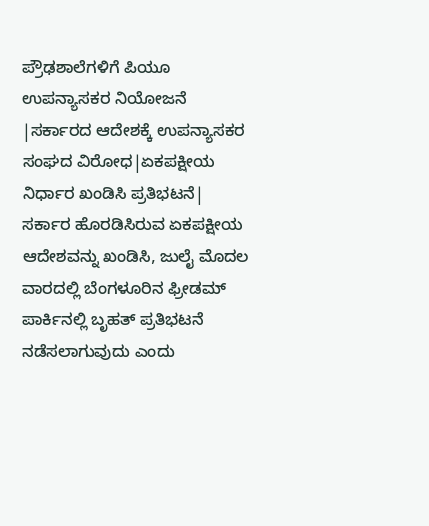ಪ್ರೌಢಶಾಲೆಗಳಿಗೆ ಪಿಯೂ ಉಪನ್ಯಾಸಕರ ನಿಯೋಜನೆ |ಸರ್ಕಾರದ ಆದೇಶಕ್ಕೆ ಉಪನ್ಯಾಸಕರ ಸಂಘದ ವಿರೋಧ|ಏಕಪಕ್ಷೀಯ ನಿರ್ಧಾರ ಖಂಡಿಸಿ ಪ್ರತಿಭಟನೆ|
ಸರ್ಕಾರ ಹೊರಡಿಸಿರುವ ಏಕಪಕ್ಷೀಯ ಆದೇಶವನ್ನು ಖಂಡಿಸಿ, ಜುಲೈ ಮೊದಲ ವಾರದಲ್ಲಿ ಬೆಂಗಳೂರಿನ ಫ್ರೀಡಮ್ ಪಾರ್ಕಿನಲ್ಲಿ ಬೃಹತ್ ಪ್ರತಿಭಟನೆ ನಡೆಸಲಾಗುವುದು ಎಂದು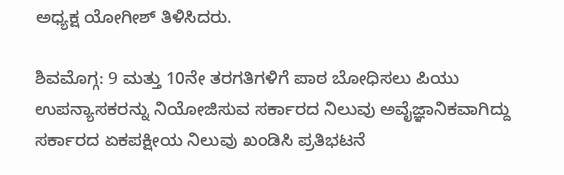ಅಧ್ಯಕ್ಷ ಯೋಗೀಶ್ ತಿಳಿಸಿದರು.

ಶಿವಮೊಗ್ಗ: 9 ಮತ್ತು 10ನೇ ತರಗತಿಗಳಿಗೆ ಪಾಠ ಬೋಧಿಸಲು ಪಿಯು ಉಪನ್ಯಾಸಕರನ್ನು ನಿಯೋಜಿಸುವ ಸರ್ಕಾರದ ನಿಲುವು ಅವೈಜ್ಞಾನಿಕವಾಗಿದ್ದು ಸರ್ಕಾರದ ಏಕಪಕ್ಷೀಯ ನಿಲುವು ಖಂಡಿಸಿ ಪ್ರತಿಭಟನೆ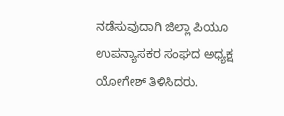ನಡೆಸುವುದಾಗಿ ಜಿಲ್ಲಾ ಪಿಯೂ ಉಪನ್ಯಾಸಕರ ಸಂಘದ ಅಧ್ಯಕ್ಷ ಯೋಗೇಶ್ ತಿಳಿಸಿದರು.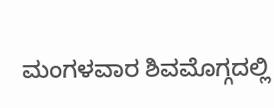ಮಂಗಳವಾರ ಶಿವಮೊಗ್ಗದಲ್ಲಿ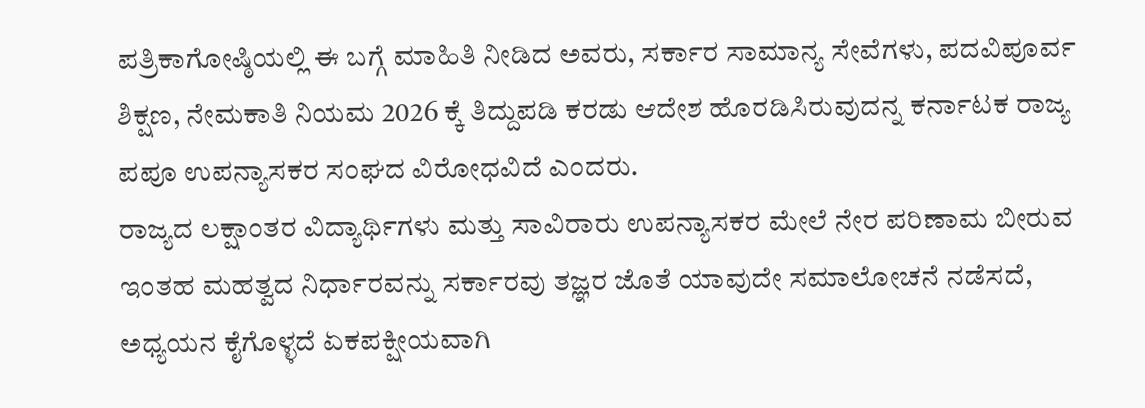ಪತ್ರಿಕಾಗೋಷ್ಠಿಯಲ್ಲಿ ಈ ಬಗ್ಗೆ ಮಾಹಿತಿ ನೀಡಿದ ಅವರು, ಸರ್ಕಾರ ಸಾಮಾನ್ಯ ಸೇವೆಗಳು, ಪದವಿಪೂರ್ವ ಶಿಕ್ಷಣ, ನೇಮಕಾತಿ ನಿಯಮ 2026 ಕ್ಕೆ ತಿದ್ದುಪಡಿ ಕರಡು ಆದೇಶ ಹೊರಡಿಸಿರುವುದನ್ನ ಕರ್ನಾಟಕ ರಾಜ್ಯ ಪಪೂ ಉಪನ್ಯಾಸಕರ ಸಂಘದ ವಿರೋಧವಿದೆ ಎಂದರು.
ರಾಜ್ಯದ ಲಕ್ಷಾಂತರ ವಿದ್ಯಾರ್ಥಿಗಳು ಮತ್ತು ಸಾವಿರಾರು ಉಪನ್ಯಾಸಕರ ಮೇಲೆ ನೇರ ಪರಿಣಾಮ ಬೀರುವ ಇಂತಹ ಮಹತ್ವದ ನಿರ್ಧಾರವನ್ನು ಸರ್ಕಾರವು ತಜ್ಞರ ಜೊತೆ ಯಾವುದೇ ಸಮಾಲೋಚನೆ ನಡೆಸದೆ, ಅಧ್ಯಯನ ಕೈಗೊಳ್ಳದೆ ಏಕಪಕ್ಷೀಯವಾಗಿ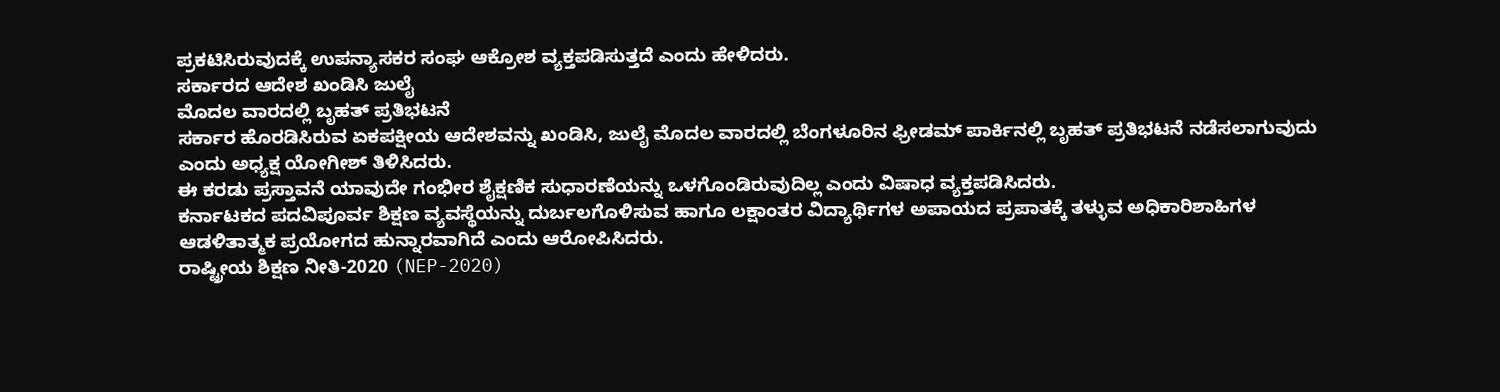ಪ್ರಕಟಿಸಿರುವುದಕ್ಕೆ ಉಪನ್ಯಾಸಕರ ಸಂಘ ಆಕ್ರೋಶ ವ್ಯಕ್ತಪಡಿಸುತ್ತದೆ ಎಂದು ಹೇಳಿದರು.
ಸರ್ಕಾರದ ಆದೇಶ ಖಂಡಿಸಿ ಜುಲೈ
ಮೊದಲ ವಾರದಲ್ಲಿ ಬೃಹತ್ ಪ್ರತಿಭಟನೆ
ಸರ್ಕಾರ ಹೊರಡಿಸಿರುವ ಏಕಪಕ್ಷೀಯ ಆದೇಶವನ್ನು ಖಂಡಿಸಿ, ಜುಲೈ ಮೊದಲ ವಾರದಲ್ಲಿ ಬೆಂಗಳೂರಿನ ಫ್ರೀಡಮ್ ಪಾರ್ಕಿನಲ್ಲಿ ಬೃಹತ್ ಪ್ರತಿಭಟನೆ ನಡೆಸಲಾಗುವುದು ಎಂದು ಅಧ್ಯಕ್ಷ ಯೋಗೀಶ್ ತಿಳಿಸಿದರು.
ಈ ಕರಡು ಪ್ರಸ್ತಾವನೆ ಯಾವುದೇ ಗಂಭೀರ ಶೈಕ್ಷಣಿಕ ಸುಧಾರಣೆಯನ್ನು ಒಳಗೊಂಡಿರುವುದಿಲ್ಲ ಎಂದು ವಿಷಾಧ ವ್ಯಕ್ತಪಡಿಸಿದರು.
ಕರ್ನಾಟಕದ ಪದವಿಪೂರ್ವ ಶಿಕ್ಷಣ ವ್ಯವಸ್ಥೆಯನ್ನು ದುರ್ಬಲಗೊಳಿಸುವ ಹಾಗೂ ಲಕ್ಷಾಂತರ ವಿದ್ಯಾರ್ಥಿಗಳ ಅಪಾಯದ ಪ್ರಪಾತಕ್ಕೆ ತಳ್ಳುವ ಅಧಿಕಾರಿಶಾಹಿಗಳ ಆಡಳಿತಾತ್ಮಕ ಪ್ರಯೋಗದ ಹುನ್ನಾರವಾಗಿದೆ ಎಂದು ಆರೋಪಿಸಿದರು.
ರಾಷ್ಟ್ರೀಯ ಶಿಕ್ಷಣ ನೀತಿ-2020 (NEP-2020)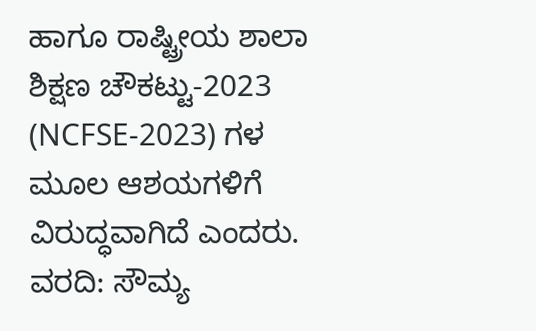ಹಾಗೂ ರಾಷ್ಟ್ರೀಯ ಶಾಲಾ ಶಿಕ್ಷಣ ಚೌಕಟ್ಟು-2023 (NCFSE-2023) ಗಳ ಮೂಲ ಆಶಯಗಳಿಗೆ ವಿರುದ್ಧವಾಗಿದೆ ಎಂದರು.
ವರದಿ: ಸೌಮ್ಯ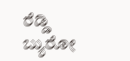ರೆಡ್ಡಿ
ಬ್ಯುರೋ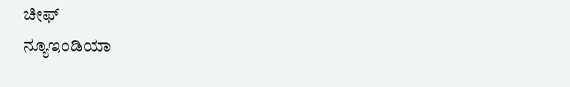ಚೀಫ್
ನ್ಯೂಇಂಡಿಯಾ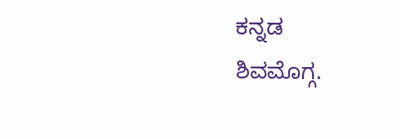ಕನ್ನಡ
ಶಿವಮೊಗ್ಗ.